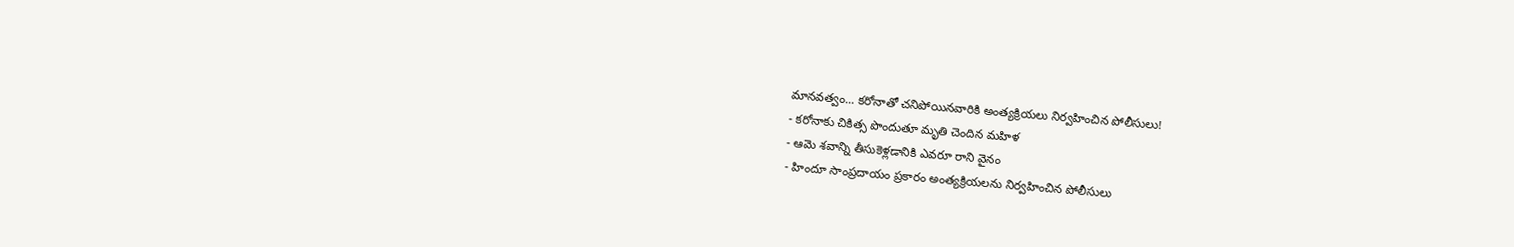మానవత్వం... కరోనాతో చనిపోయినవారికి అంత్యక్రియలు నిర్వహించిన పోలీసులు!
- కరోనాకు చికిత్స పొందుతూ మృతి చెందిన మహిళ
- ఆమె శవాన్ని తీసుకెళ్లడానికి ఎవరూ రాని వైనం
- హిందూ సాంప్రదాయం ప్రకారం అంత్యక్రియలను నిర్వహించిన పోలీసులు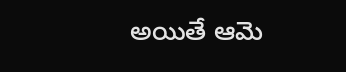అయితే ఆమె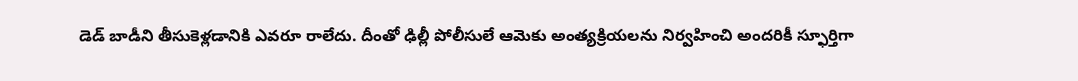డెడ్ బాడీని తీసుకెళ్లడానికి ఎవరూ రాలేదు. దీంతో ఢిల్లీ పోలీసులే ఆమెకు అంత్యక్రియలను నిర్వహించి అందరికీ స్ఫూర్తిగా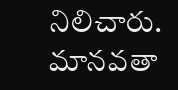నిలిచారు. మానవతా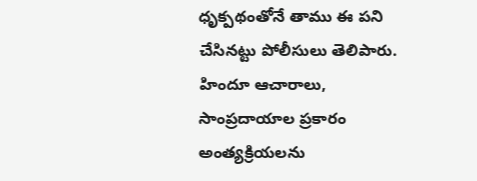ధృక్పథంతోనే తాము ఈ పని చేసినట్టు పోలీసులు తెలిపారు. హిందూ ఆచారాలు, సాంప్రదాయాల ప్రకారం అంత్యక్రియలను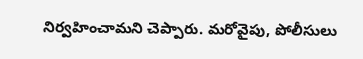నిర్వహించామని చెప్పారు. మరోవైపు, పోలీసులు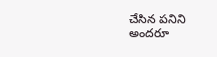చేసిన పనిని అందరూ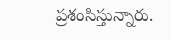ప్రశంసిస్తున్నారు.